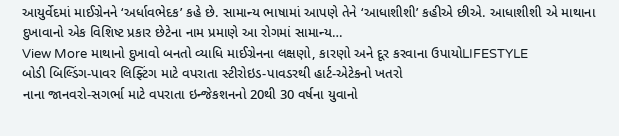આયુર્વેદમાં માઈગ્રેનને ‘અર્ધાવભેદક’ કહે છે. સામાન્ય ભાષામાં આપણે તેને ‘આધાશીશી’ કહીએ છીએ. આધાશીશી એ માથાના દુખાવાનો એક વિશિષ્ટ પ્રકાર છેટેના નામ પ્રમાણે આ રોગમાં સામાન્ય…
View More માથાનો દુખાવો બનતો વ્યાધિ માઈગ્રેનના લક્ષણો, કારણો અને દૂર કરવાના ઉપાયોLIFESTYLE
બોડી બિલ્ડિંગ-પાવર લિફ્ટિંગ માટે વપરાતા સ્ટીરોઇડ-પાવડરથી હાર્ટ-એટેકનો ખતરો
નાના જાનવરો-સગર્ભા માટે વપરાતા ઇન્જેકશનનો 20થી 30 વર્ષના યુવાનો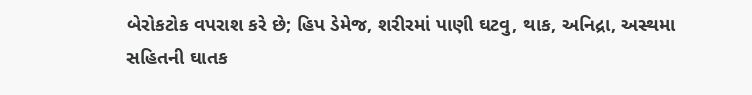બેરોકટોક વપરાશ કરે છે; હિપ ડેમેજ, શરીરમાં પાણી ઘટવુ, થાક, અનિદ્રા, અસ્થમા સહિતની ઘાતક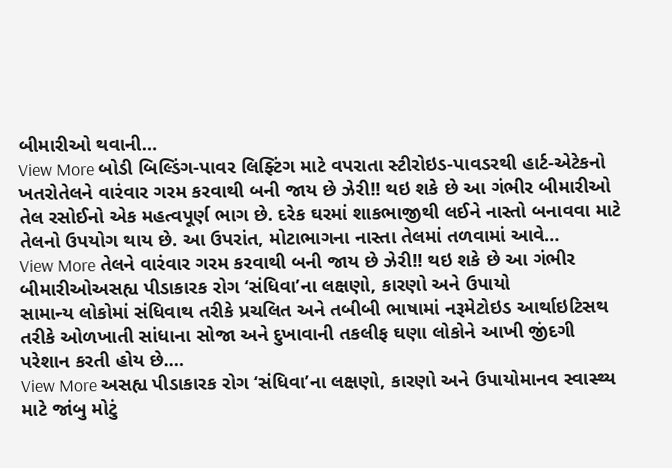બીમારીઓ થવાની…
View More બોડી બિલ્ડિંગ-પાવર લિફ્ટિંગ માટે વપરાતા સ્ટીરોઇડ-પાવડરથી હાર્ટ-એટેકનો ખતરોતેલને વારંવાર ગરમ કરવાથી બની જાય છે ઝેરી!! થઇ શકે છે આ ગંભીર બીમારીઓ
તેલ રસોઈનો એક મહત્વપૂર્ણ ભાગ છે. દરેક ઘરમાં શાકભાજીથી લઈને નાસ્તો બનાવવા માટે તેલનો ઉપયોગ થાય છે. આ ઉપરાંત, મોટાભાગના નાસ્તા તેલમાં તળવામાં આવે…
View More તેલને વારંવાર ગરમ કરવાથી બની જાય છે ઝેરી!! થઇ શકે છે આ ગંભીર બીમારીઓઅસહ્ય પીડાકારક રોગ ‘સંધિવા’ના લક્ષણો, કારણો અને ઉપાયો
સામાન્ય લોકોમાં સંધિવાથ તરીકે પ્રચલિત અને તબીબી ભાષામાં નરૂમેટોઇડ આર્થાઇટિસથ તરીકે ઓળખાતી સાંધાના સોજા અને દુખાવાની તકલીફ ઘણા લોકોને આખી જીંદગી પરેશાન કરતી હોય છે.…
View More અસહ્ય પીડાકારક રોગ ‘સંધિવા’ના લક્ષણો, કારણો અને ઉપાયોમાનવ સ્વાસ્થ્ય માટે જાંબુ મોટું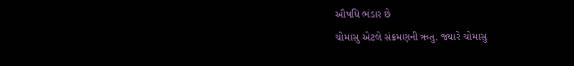ઔષધિ ભંડાર છે
ચોમાસુ એટલે સંક્રમણની ઋતુ. જ્યારે ચોમાસુ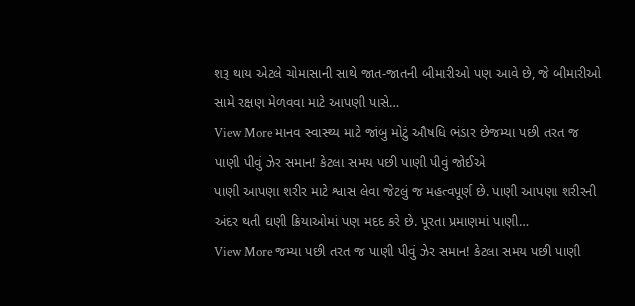શરૂ થાય એટલે ચોમાસાની સાથે જાત-જાતની બીમારીઓ પણ આવે છે, જે બીમારીઓ સામે રક્ષણ મેળવવા માટે આપણી પાસે…
View More માનવ સ્વાસ્થ્ય માટે જાંબુ મોટું ઔષધિ ભંડાર છેજમ્યા પછી તરત જ પાણી પીવું ઝેર સમાન! કેટલા સમય પછી પાણી પીવું જોઈએ
પાણી આપણા શરીર માટે શ્વાસ લેવા જેટલું જ મહત્વપૂર્ણ છે. પાણી આપણા શરીરની અંદર થતી ઘણી ક્રિયાઓમાં પણ મદદ કરે છે. પૂરતા પ્રમાણમાં પાણી…
View More જમ્યા પછી તરત જ પાણી પીવું ઝેર સમાન! કેટલા સમય પછી પાણી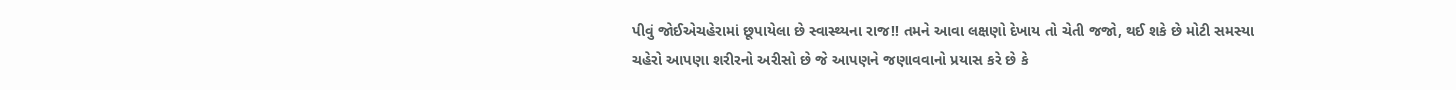પીવું જોઈએચહેરામાં છૂપાયેલા છે સ્વાસ્થ્યના રાજ!! તમને આવા લક્ષણો દેખાય તો ચેતી જજો, થઈ શકે છે મોટી સમસ્યા
ચહેરો આપણા શરીરનો અરીસો છે જે આપણને જણાવવાનો પ્રયાસ કરે છે કે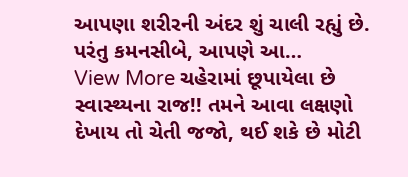આપણા શરીરની અંદર શું ચાલી રહ્યું છે. પરંતુ કમનસીબે, આપણે આ…
View More ચહેરામાં છૂપાયેલા છે સ્વાસ્થ્યના રાજ!! તમને આવા લક્ષણો દેખાય તો ચેતી જજો, થઈ શકે છે મોટી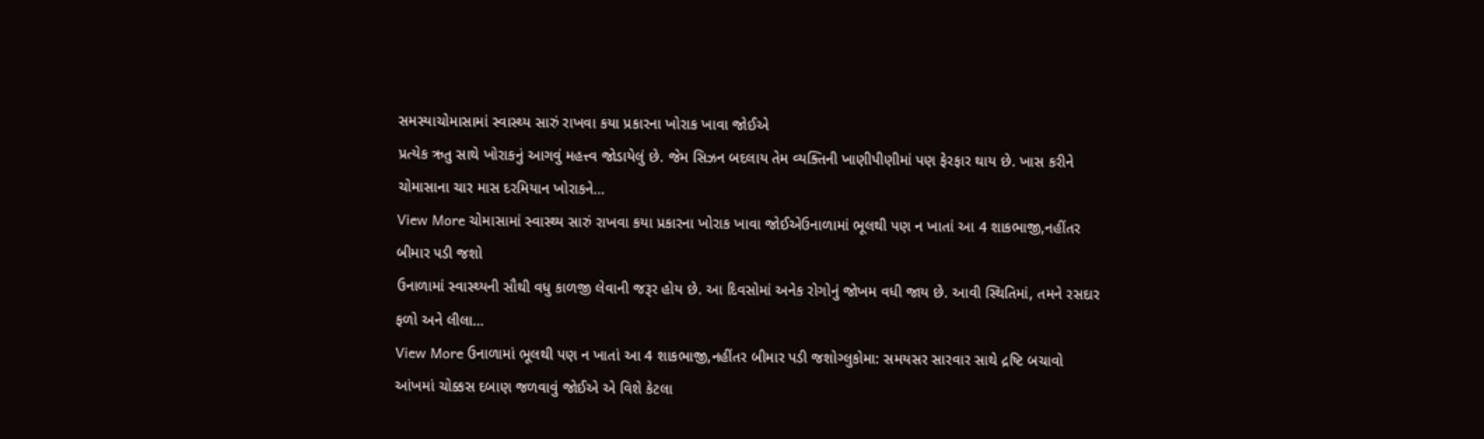સમસ્યાચોમાસામાં સ્વાસ્થ્ય સારું રાખવા કયા પ્રકારના ખોરાક ખાવા જોઈએ
પ્રત્યેક ઋતુ સાથે ખોરાકનું આગવું મહત્ત્વ જોડાયેલું છે. જેમ સિઝન બદલાય તેમ વ્યક્તિની ખાણીપીણીમાં પણ ફેરફાર થાય છે. ખાસ કરીને ચોમાસાના ચાર માસ દરમિયાન ખોરાકને…
View More ચોમાસામાં સ્વાસ્થ્ય સારું રાખવા કયા પ્રકારના ખોરાક ખાવા જોઈએઉનાળામાં ભૂલથી પણ ન ખાતાં આ 4 શાકભાજી,નહીંતર બીમાર પડી જશો
ઉનાળામાં સ્વાસ્થ્યની સૌથી વધુ કાળજી લેવાની જરૂર હોય છે. આ દિવસોમાં અનેક રોગોનું જોખમ વધી જાય છે. આવી સ્થિતિમાં, તમને રસદાર ફળો અને લીલા…
View More ઉનાળામાં ભૂલથી પણ ન ખાતાં આ 4 શાકભાજી,નહીંતર બીમાર પડી જશોગ્લુકોમા: સમયસર સારવાર સાથે દ્રષ્ટિ બચાવો
આંખમાં ચોક્કસ દબાણ જળવાવું જોઈએ એ વિશે કેટલા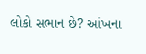લોકો સભાન છે? આંખના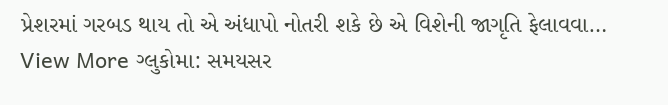પ્રેશરમાં ગરબડ થાય તો એ અંધાપો નોતરી શકે છે એ વિશેની જાગૃતિ ફેલાવવા…
View More ગ્લુકોમા: સમયસર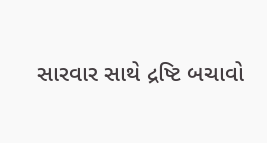સારવાર સાથે દ્રષ્ટિ બચાવો